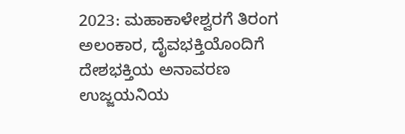2023: ಮಹಾಕಾಳೇಶ್ವರಗೆ ತಿರಂಗ ಅಲಂಕಾರ, ದೈವಭಕ್ತಿಯೊಂದಿಗೆ ದೇಶಭಕ್ತಿಯ ಅನಾವರಣ ಉಜ್ಜಯನಿಯ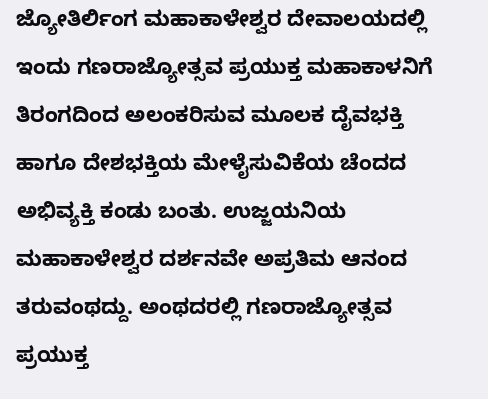ಜ್ಯೋತಿರ್ಲಿಂಗ ಮಹಾಕಾಳೇಶ್ವರ ದೇವಾಲಯದಲ್ಲಿ ಇಂದು ಗಣರಾಜ್ಯೋತ್ಸವ ಪ್ರಯುಕ್ತ ಮಹಾಕಾಳನಿಗೆ ತಿರಂಗದಿಂದ ಅಲಂಕರಿಸುವ ಮೂಲಕ ದೈವಭಕ್ತಿ ಹಾಗೂ ದೇಶಭಕ್ತಿಯ ಮೇಳೈಸುವಿಕೆಯ ಚೆಂದದ ಅಭಿವ್ಯಕ್ತಿ ಕಂಡು ಬಂತು. ಉಜ್ಜಯನಿಯ ಮಹಾಕಾಳೇಶ್ವರ ದರ್ಶನವೇ ಅಪ್ರತಿಮ ಆನಂದ ತರುವಂಥದ್ದು. ಅಂಥದರಲ್ಲಿ ಗಣರಾಜ್ಯೋತ್ಸವ ಪ್ರಯುಕ್ತ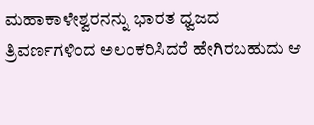ಮಹಾಕಾಳೇಶ್ವರನನ್ನು ಭಾರತ ಧ್ವಜದ ತ್ರಿವರ್ಣಗಳಿಂದ ಅಲಂಕರಿಸಿದರೆ ಹೇಗಿರಬಹುದು ಆ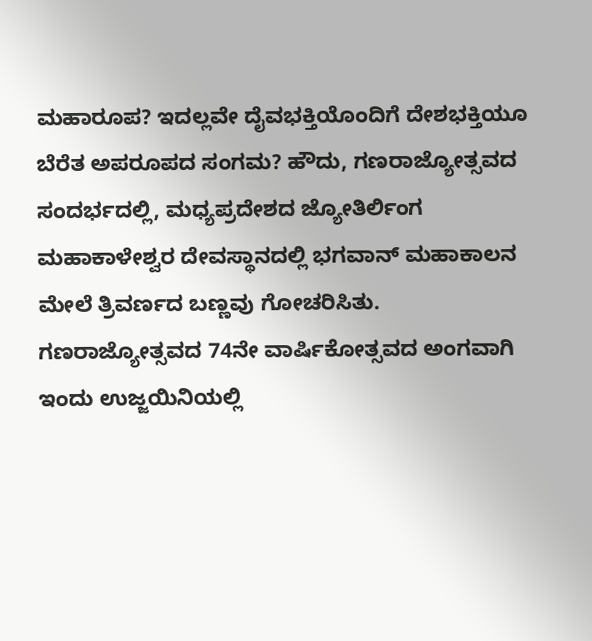ಮಹಾರೂಪ? ಇದಲ್ಲವೇ ದೈವಭಕ್ತಿಯೊಂದಿಗೆ ದೇಶಭಕ್ತಿಯೂ ಬೆರೆತ ಅಪರೂಪದ ಸಂಗಮ? ಹೌದು, ಗಣರಾಜ್ಯೋತ್ಸವದ ಸಂದರ್ಭದಲ್ಲಿ, ಮಧ್ಯಪ್ರದೇಶದ ಜ್ಯೋತಿರ್ಲಿಂಗ ಮಹಾಕಾಳೇಶ್ವರ ದೇವಸ್ಥಾನದಲ್ಲಿ ಭಗವಾನ್ ಮಹಾಕಾಲನ ಮೇಲೆ ತ್ರಿವರ್ಣದ ಬಣ್ಣವು ಗೋಚರಿಸಿತು. ಗಣರಾಜ್ಯೋತ್ಸವದ 74ನೇ ವಾರ್ಷಿಕೋತ್ಸವದ ಅಂಗವಾಗಿ ಇಂದು ಉಜ್ಜಯಿನಿಯಲ್ಲಿ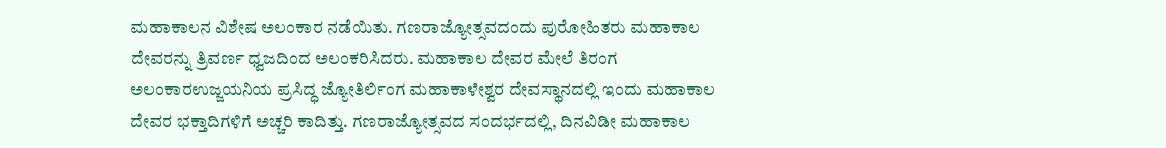ಮಹಾಕಾಲನ ವಿಶೇಷ ಅಲಂಕಾರ ನಡೆಯಿತು. ಗಣರಾಜ್ಯೋತ್ಸವದಂದು ಪುರೋಹಿತರು ಮಹಾಕಾಲ ದೇವರನ್ನು ತ್ರಿವರ್ಣ ಧ್ವಜದಿಂದ ಅಲಂಕರಿಸಿದರು. ಮಹಾಕಾಲ ದೇವರ ಮೇಲೆ ತಿರಂಗ ಅಲಂಕಾರಉಜ್ಜಯನಿಯ ಪ್ರಸಿದ್ಧ ಜ್ಯೋತಿರ್ಲಿಂಗ ಮಹಾಕಾಳೇಶ್ವರ ದೇವಸ್ಥಾನದಲ್ಲಿ ಇಂದು ಮಹಾಕಾಲ ದೇವರ ಭಕ್ತಾದಿಗಳಿಗೆ ಅಚ್ಚರಿ ಕಾದಿತ್ತು. ಗಣರಾಜ್ಯೋತ್ಸವದ ಸಂದರ್ಭದಲ್ಲಿ, ದಿನವಿಡೀ ಮಹಾಕಾಲ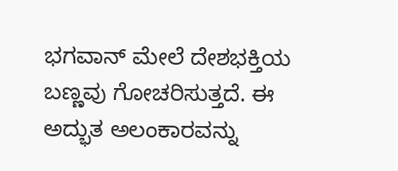ಭಗವಾನ್ ಮೇಲೆ ದೇಶಭಕ್ತಿಯ ಬಣ್ಣವು ಗೋಚರಿಸುತ್ತದೆ. ಈ ಅದ್ಭುತ ಅಲಂಕಾರವನ್ನು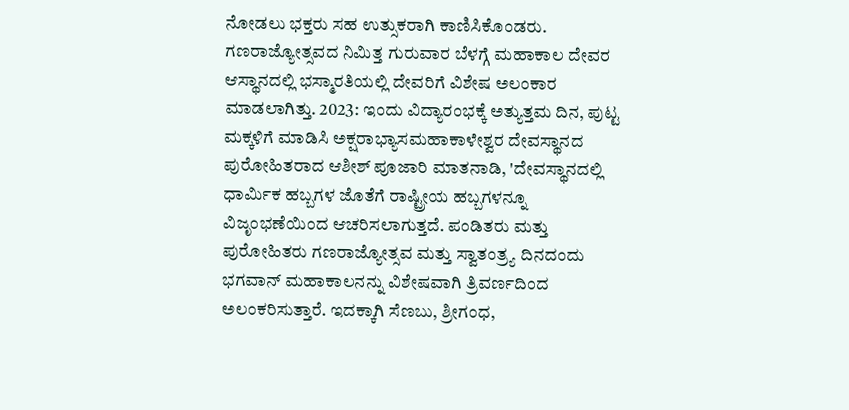ನೋಡಲು ಭಕ್ತರು ಸಹ ಉತ್ಸುಕರಾಗಿ ಕಾಣಿಸಿಕೊಂಡರು. ಗಣರಾಜ್ಯೋತ್ಸವದ ನಿಮಿತ್ತ ಗುರುವಾರ ಬೆಳಗ್ಗೆ ಮಹಾಕಾಲ ದೇವರ ಆಸ್ಥಾನದಲ್ಲಿ ಭಸ್ಮಾರತಿಯಲ್ಲಿ ದೇವರಿಗೆ ವಿಶೇಷ ಅಲಂಕಾರ ಮಾಡಲಾಗಿತ್ತು. 2023: ಇಂದು ವಿದ್ಯಾರಂಭಕ್ಕೆ ಅತ್ಯುತ್ತಮ ದಿನ, ಪುಟ್ಟ ಮಕ್ಕಳಿಗೆ ಮಾಡಿಸಿ ಅಕ್ಷರಾಭ್ಯಾಸಮಹಾಕಾಳೇಶ್ವರ ದೇವಸ್ಥಾನದ ಪುರೋಹಿತರಾದ ಆಶೀಶ್ ಪೂಜಾರಿ ಮಾತನಾಡಿ, 'ದೇವಸ್ಥಾನದಲ್ಲಿ ಧಾರ್ಮಿಕ ಹಬ್ಬಗಳ ಜೊತೆಗೆ ರಾಷ್ಟ್ರೀಯ ಹಬ್ಬಗಳನ್ನೂ ವಿಜೃಂಭಣೆಯಿಂದ ಆಚರಿಸಲಾಗುತ್ತದೆ. ಪಂಡಿತರು ಮತ್ತು ಪುರೋಹಿತರು ಗಣರಾಜ್ಯೋತ್ಸವ ಮತ್ತು ಸ್ವಾತಂತ್ರ್ಯ ದಿನದಂದು ಭಗವಾನ್ ಮಹಾಕಾಲನನ್ನು ವಿಶೇಷವಾಗಿ ತ್ರಿವರ್ಣದಿಂದ ಅಲಂಕರಿಸುತ್ತಾರೆ. ಇದಕ್ಕಾಗಿ ಸೆಣಬು, ಶ್ರೀಗಂಧ,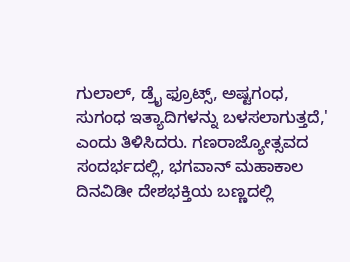ಗುಲಾಲ್, ಡ್ರೈ ಫ್ರೂಟ್ಸ್, ಅಷ್ಟಗಂಧ, ಸುಗಂಧ ಇತ್ಯಾದಿಗಳನ್ನು ಬಳಸಲಾಗುತ್ತದೆ,' ಎಂದು ತಿಳಿಸಿದರು. ಗಣರಾಜ್ಯೋತ್ಸವದ ಸಂದರ್ಭದಲ್ಲಿ, ಭಗವಾನ್ ಮಹಾಕಾಲ ದಿನವಿಡೀ ದೇಶಭಕ್ತಿಯ ಬಣ್ಣದಲ್ಲಿ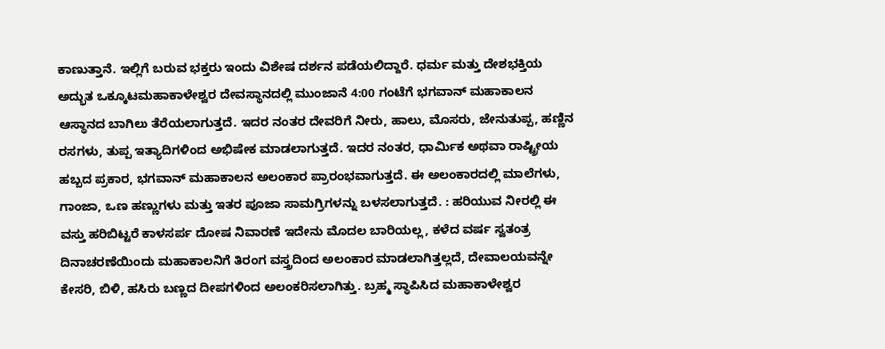ಕಾಣುತ್ತಾನೆ. ಇಲ್ಲಿಗೆ ಬರುವ ಭಕ್ತರು ಇಂದು ವಿಶೇಷ ದರ್ಶನ ಪಡೆಯಲಿದ್ದಾರೆ. ಧರ್ಮ ಮತ್ತು ದೇಶಭಕ್ತಿಯ ಅದ್ಭುತ ಒಕ್ಕೂಟಮಹಾಕಾಳೇಶ್ವರ ದೇವಸ್ಥಾನದಲ್ಲಿ ಮುಂಜಾನೆ 4:00 ಗಂಟೆಗೆ ಭಗವಾನ್ ಮಹಾಕಾಲನ ಆಸ್ಥಾನದ ಬಾಗಿಲು ತೆರೆಯಲಾಗುತ್ತದೆ. ಇದರ ನಂತರ ದೇವರಿಗೆ ನೀರು, ಹಾಲು, ಮೊಸರು, ಜೇನುತುಪ್ಪ, ಹಣ್ಣಿನ ರಸಗಳು, ತುಪ್ಪ ಇತ್ಯಾದಿಗಳಿಂದ ಅಭಿಷೇಕ ಮಾಡಲಾಗುತ್ತದೆ. ಇದರ ನಂತರ, ಧಾರ್ಮಿಕ ಅಥವಾ ರಾಷ್ಟ್ರೀಯ ಹಬ್ಬದ ಪ್ರಕಾರ, ಭಗವಾನ್ ಮಹಾಕಾಲನ ಅಲಂಕಾರ ಪ್ರಾರಂಭವಾಗುತ್ತದೆ. ಈ ಅಲಂಕಾರದಲ್ಲಿ ಮಾಲೆಗಳು, ಗಾಂಜಾ, ಒಣ ಹಣ್ಣುಗಳು ಮತ್ತು ಇತರ ಪೂಜಾ ಸಾಮಗ್ರಿಗಳನ್ನು ಬಳಸಲಾಗುತ್ತದೆ. : ಹರಿಯುವ ನೀರಲ್ಲಿ ಈ ವಸ್ತು ಹರಿಬಿಟ್ಟರೆ ಕಾಳಸರ್ಪ ದೋಷ ನಿವಾರಣೆ ಇದೇನು ಮೊದಲ ಬಾರಿಯಲ್ಲ, ಕಳೆದ ವರ್ಷ ಸ್ವತಂತ್ರ ದಿನಾಚರಣೆಯಿಂದು ಮಹಾಕಾಲನಿಗೆ ತಿರಂಗ ವಸ್ತ್ರದಿಂದ ಅಲಂಕಾರ ಮಾಡಲಾಗಿತ್ತಲ್ಲದೆ, ದೇವಾಲಯವನ್ನೇ ಕೇಸರಿ, ಬಿಳಿ, ಹಸಿರು ಬಣ್ಣದ ದೀಪಗಳಿಂದ ಅಲಂಕರಿಸಲಾಗಿತ್ತು. ಬ್ರಹ್ಮ ಸ್ಥಾಪಿಸಿದ ಮಹಾಕಾಳೇಶ್ವರ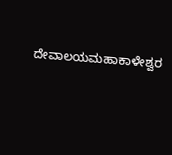ದೇವಾಲಯಮಹಾಕಾಳೇಶ್ವರ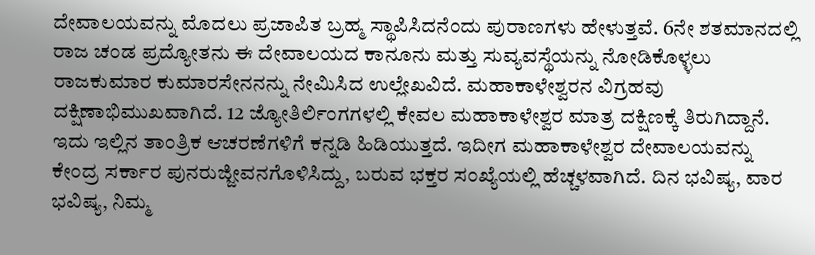ದೇವಾಲಯವನ್ನು ಮೊದಲು ಪ್ರಜಾಪಿತ ಬ್ರಹ್ಮ ಸ್ಥಾಪಿಸಿದನೆಂದು ಪುರಾಣಗಳು ಹೇಳುತ್ತವೆ. 6ನೇ ಶತಮಾನದಲ್ಲಿ ರಾಜ ಚಂಡ ಪ್ರದ್ಯೋತನು ಈ ದೇವಾಲಯದ ಕಾನೂನು ಮತ್ತು ಸುವ್ಯವಸ್ಥೆಯನ್ನು ನೋಡಿಕೊಳ್ಳಲು ರಾಜಕುಮಾರ ಕುಮಾರಸೇನನನ್ನು ನೇಮಿಸಿದ ಉಲ್ಲೇಖವಿದೆ. ಮಹಾಕಾಳೇಶ್ವರನ ವಿಗ್ರಹವು ದಕ್ಷಿಣಾಭಿಮುಖವಾಗಿದೆ. 12 ಜ್ಯೋತಿರ್ಲಿಂಗಗಳಲ್ಲಿ ಕೇವಲ ಮಹಾಕಾಳೇಶ್ವರ ಮಾತ್ರ ದಕ್ಷಿಣಕ್ಕೆ ತಿರುಗಿದ್ದಾನೆ. ಇದು ಇಲ್ಲಿನ ತಾಂತ್ರಿಕ ಆಚರಣೆಗಳಿಗೆ ಕನ್ನಡಿ ಹಿಡಿಯುತ್ತದೆ. ಇದೀಗ ಮಹಾಕಾಳೇಶ್ವರ ದೇವಾಲಯವನ್ನು ಕೇಂದ್ರ ಸರ್ಕಾರ ಪುನರುಜ್ಜೀವನಗೊಳಿಸಿದ್ದು, ಬರುವ ಭಕ್ತರ ಸಂಖ್ಯೆಯಲ್ಲಿ ಹೆಚ್ಚಳವಾಗಿದೆ. ದಿನ ಭವಿಷ್ಯ, ವಾರ ಭವಿಷ್ಯ, ನಿಮ್ಮ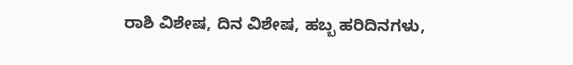ರಾಶಿ ವಿಶೇಷ, ದಿನ ವಿಶೇಷ, ಹಬ್ಬ ಹರಿದಿನಗಳು,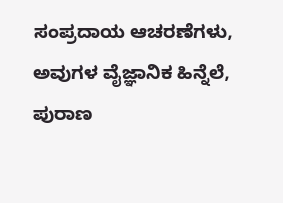ಸಂಪ್ರದಾಯ ಆಚರಣೆಗಳು, ಅವುಗಳ ವೈಜ್ಞಾನಿಕ ಹಿನ್ನೆಲೆ, ಪುರಾಣ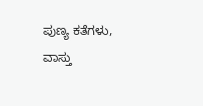ಪುಣ್ಯ ಕತೆಗಳು, ವಾಸ್ತು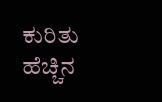ಕುರಿತು ಹೆಚ್ಚಿನ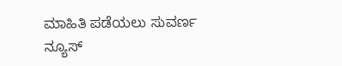ಮಾಹಿತಿ ಪಡೆಯಲು ಸುವರ್ಣ ನ್ಯೂಸ್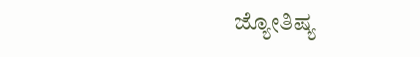ಜ್ಯೋತಿಷ್ಯ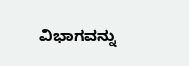ವಿಭಾಗವನ್ನು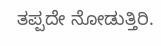ತಪ್ಪದೇ ನೋಡುತ್ತಿರಿ.